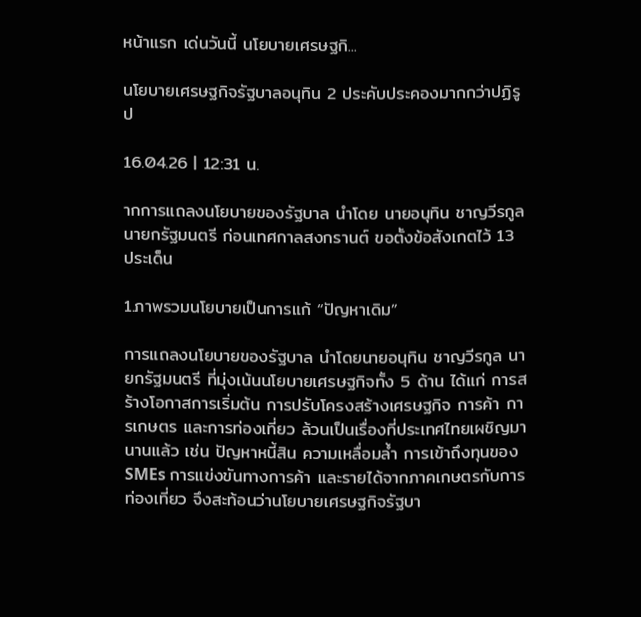หน้าแรก เด่นวันนี้ นโยบายเศรษฐกิ...

นโยบายเศรษฐกิจรัฐบาลอนุทิน 2 ประคับประคองมากกว่าปฏิรูป

16.04.26 | 12:31 น.

ากการแถลงนโยบายของรัฐบาล นำโดย นายอนุทิน ชาญวีรกูล นายกรัฐมนตรี ก่อนเทศกาลสงกรานต์ ขอตั้งข้อสังเกตไว้ 13 ประเด็น

1.ภาพรวมนโยบายเป็นการแก้ “ปัญหาเดิม”

การแถลงนโยบายของรัฐบาล นำโดยนายอนุทิน ชาญวีรกูล นายกรัฐมนตรี ที่มุ่งเน้นนโยบายเศรษฐกิจทั้ง 5 ด้าน ได้แก่ การสร้างโอกาสการเริ่มต้น การปรับโครงสร้างเศรษฐกิจ การค้า การเกษตร และการท่องเที่ยว ล้วนเป็นเรื่องที่ประเทศไทยเผชิญมานานแล้ว เช่น ปัญหาหนี้สิน ความเหลื่อมล้ำ การเข้าถึงทุนของ SMEs การแข่งขันทางการค้า และรายได้จากภาคเกษตรกับการท่องเที่ยว จึงสะท้อนว่านโยบายเศรษฐกิจรัฐบา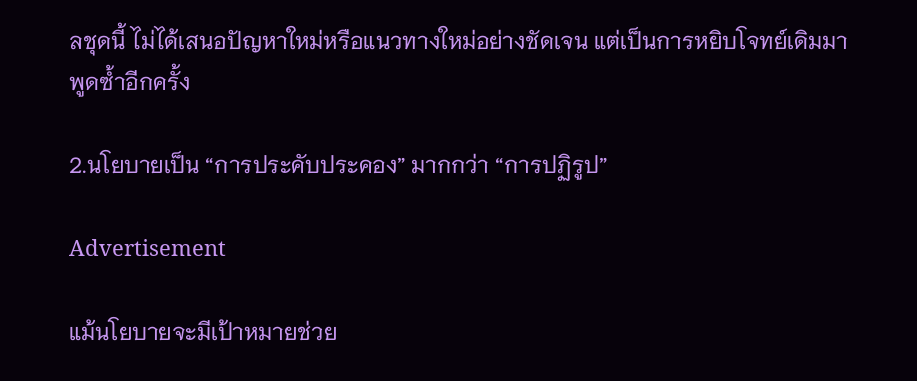ลชุดนี้ ไม่ได้เสนอปัญหาใหม่หรือแนวทางใหม่อย่างชัดเจน แต่เป็นการหยิบโจทย์เดิมมาพูดซ้ำอีกครั้ง

2.นโยบายเป็น “การประคับประคอง” มากกว่า “การปฏิรูป”

Advertisement

แม้นโยบายจะมีเป้าหมายช่วย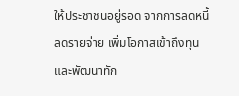ให้ประชาชนอยู่รอด จากการลดหนี้ ลดรายจ่าย เพิ่มโอกาสเข้าถึงทุน และพัฒนาทัก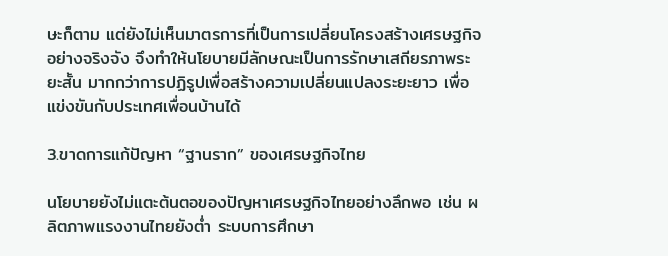ษะก็ตาม แต่ยังไม่เห็นมาตรการที่เป็นการเปลี่ยนโครงสร้างเศรษฐกิจอย่างจริงจัง จึงทำให้นโยบายมีลักษณะเป็นการรักษาเสถียรภาพระยะสั้น มากกว่าการปฏิรูปเพื่อสร้างความเปลี่ยนแปลงระยะยาว เพื่อแข่งขันกับประเทศเพื่อนบ้านได้

3.ขาดการแก้ปัญหา “ฐานราก” ของเศรษฐกิจไทย

นโยบายยังไม่แตะต้นตอของปัญหาเศรษฐกิจไทยอย่างลึกพอ เช่น ผลิตภาพแรงงานไทยยังต่ำ ระบบการศึกษา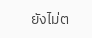ยังไม่ต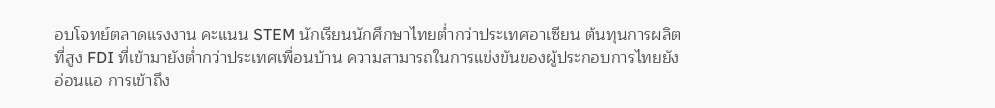อบโจทย์ตลาดแรงงาน คะแนน STEM นักเรียนนักศึกษาไทยต่ำกว่าประเทศอาเซียน ต้นทุนการผลิตที่สูง FDI ที่เข้ามายังต่ำกว่าประเทศเพื่อนบ้าน ความสามารถในการแข่งขันของผู้ประกอบการไทยยังอ่อนแอ การเข้าถึง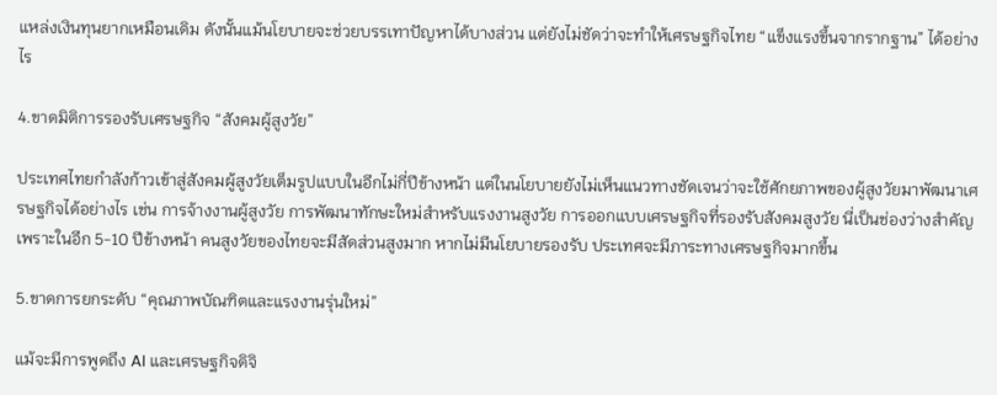แหล่งเงินทุนยากเหมือนเดิม ดังนั้นแม้นโยบายจะช่วยบรรเทาปัญหาได้บางส่วน แต่ยังไม่ชัดว่าจะทำให้เศรษฐกิจไทย “แข็งแรงขึ้นจากรากฐาน” ได้อย่างไร

4.ขาดมิติการรองรับเศรษฐกิจ “สังคมผู้สูงวัย”

ประเทศไทยกำลังก้าวเข้าสู่สังคมผู้สูงวัยเต็มรูปแบบในอีกไม่กี่ปีข้างหน้า แต่ในนโยบายยังไม่เห็นแนวทางชัดเจนว่าจะใช้ศักยภาพของผู้สูงวัยมาพัฒนาเศรษฐกิจได้อย่างไร เช่น การจ้างงานผู้สูงวัย การพัฒนาทักษะใหม่สำหรับแรงงานสูงวัย การออกแบบเศรษฐกิจที่รองรับสังคมสูงวัย นี่เป็นช่องว่างสำคัญ เพราะในอีก 5-10 ปีข้างหน้า คนสูงวัยของไทยจะมีสัดส่วนสูงมาก หากไม่มีนโยบายรองรับ ประเทศจะมีภาระทางเศรษฐกิจมากขึ้น

5.ขาดการยกระดับ “คุณภาพบัณฑิตและแรงงานรุ่นใหม่”

แม้จะมีการพูดถึง AI และเศรษฐกิจดิจิ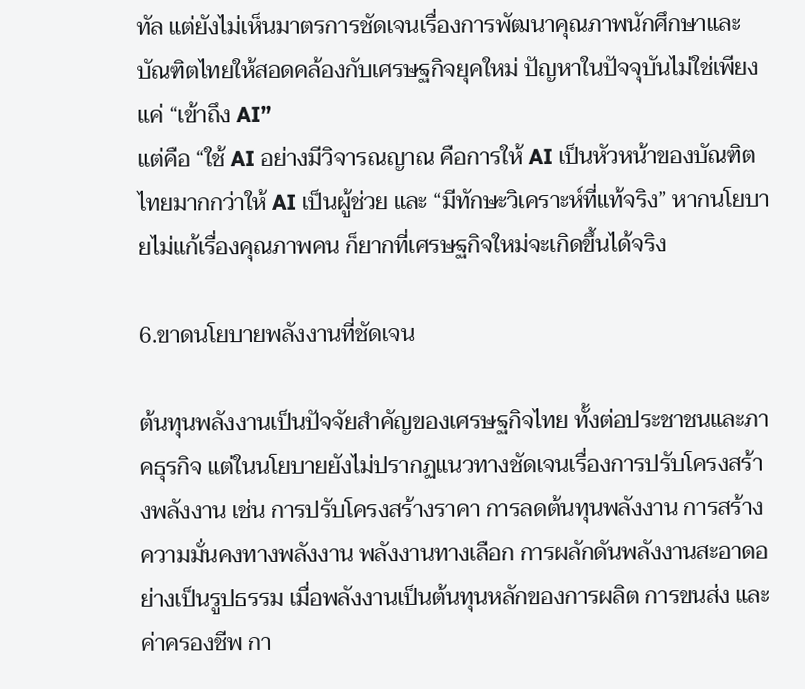ทัล แต่ยังไม่เห็นมาตรการชัดเจนเรื่องการพัฒนาคุณภาพนักศึกษาและบัณฑิตไทยให้สอดคล้องกับเศรษฐกิจยุคใหม่ ปัญหาในปัจจุบันไม่ใช่เพียงแค่ “เข้าถึง AI”
แต่คือ “ใช้ AI อย่างมีวิจารณญาณ คือการให้ AI เป็นหัวหน้าของบัณฑิตไทยมากกว่าให้ AI เป็นผู้ช่วย และ “มีทักษะวิเคราะห์ที่แท้จริง” หากนโยบายไม่แก้เรื่องคุณภาพคน ก็ยากที่เศรษฐกิจใหม่จะเกิดขึ้นได้จริง

6.ขาดนโยบายพลังงานที่ชัดเจน

ต้นทุนพลังงานเป็นปัจจัยสำคัญของเศรษฐกิจไทย ทั้งต่อประชาชนและภาคธุรกิจ แต่ในนโยบายยังไม่ปรากฏแนวทางชัดเจนเรื่องการปรับโครงสร้างพลังงาน เช่น การปรับโครงสร้างราคา การลดต้นทุนพลังงาน การสร้างความมั่นคงทางพลังงาน พลังงานทางเลือก การผลักดันพลังงานสะอาดอย่างเป็นรูปธรรม เมื่อพลังงานเป็นต้นทุนหลักของการผลิต การขนส่ง และค่าครองชีพ กา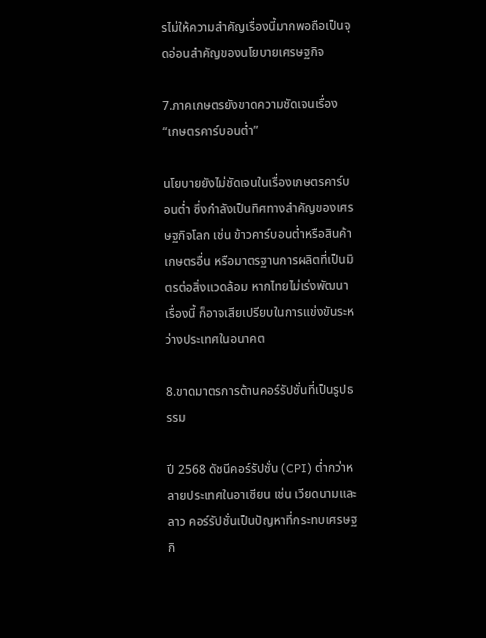รไม่ให้ความสำคัญเรื่องนี้มากพอถือเป็นจุดอ่อนสำคัญของนโยบายเศรษฐกิจ

7.ภาคเกษตรยังขาดความชัดเจนเรื่อง “เกษตรคาร์บอนต่ำ”

นโยบายยังไม่ชัดเจนในเรื่องเกษตรคาร์บอนต่ำ ซึ่งกำลังเป็นทิศทางสำคัญของเศรษฐกิจโลก เช่น ข้าวคาร์บอนต่ำหรือสินค้าเกษตรอื่น หรือมาตรฐานการผลิตที่เป็นมิตรต่อสิ่งแวดล้อม หากไทยไม่เร่งพัฒนาเรื่องนี้ ก็อาจเสียเปรียบในการแข่งขันระหว่างประเทศในอนาคต

8.ขาดมาตรการต้านคอร์รัปชั่นที่เป็นรูปธรรม

ปี 2568 ดัชนีคอร์รัปชั่น (CPI) ต่ำกว่าหลายประเทศในอาเซียน เช่น เวียดนามและลาว คอร์รัปชั่นเป็นปัญหาที่กระทบเศรษฐกิ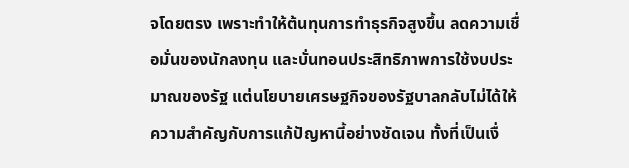จโดยตรง เพราะทำให้ต้นทุนการทำธุรกิจสูงขึ้น ลดความเชื่อมั่นของนักลงทุน และบั่นทอนประสิทธิภาพการใช้งบประมาณของรัฐ แต่นโยบายเศรษฐกิจของรัฐบาลกลับไม่ได้ให้ความสำคัญกับการแก้ปัญหานี้อย่างชัดเจน ทั้งที่เป็นเงื่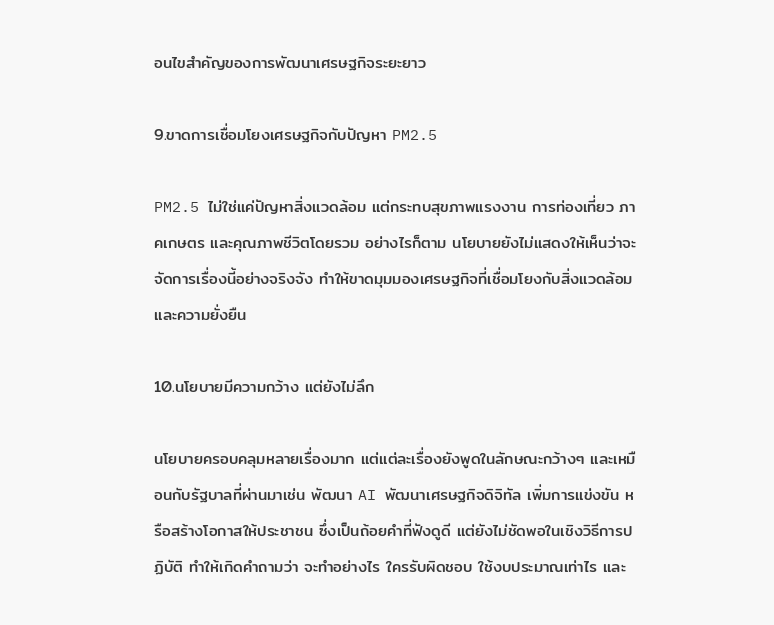อนไขสำคัญของการพัฒนาเศรษฐกิจระยะยาว

9.ขาดการเชื่อมโยงเศรษฐกิจกับปัญหา PM2.5

PM2.5 ไม่ใช่แค่ปัญหาสิ่งแวดล้อม แต่กระทบสุขภาพแรงงาน การท่องเที่ยว ภาคเกษตร และคุณภาพชีวิตโดยรวม อย่างไรก็ตาม นโยบายยังไม่แสดงให้เห็นว่าจะจัดการเรื่องนี้อย่างจริงจัง ทำให้ขาดมุมมองเศรษฐกิจที่เชื่อมโยงกับสิ่งแวดล้อมและความยั่งยืน

10.นโยบายมีความกว้าง แต่ยังไม่ลึก

นโยบายครอบคลุมหลายเรื่องมาก แต่แต่ละเรื่องยังพูดในลักษณะกว้างๆ และเหมือนกับรัฐบาลที่ผ่านมาเช่น พัฒนา AI พัฒนาเศรษฐกิจดิจิทัล เพิ่มการแข่งขัน หรือสร้างโอกาสให้ประชาชน ซึ่งเป็นถ้อยคำที่ฟังดูดี แต่ยังไม่ชัดพอในเชิงวิธีการปฏิบัติ ทำให้เกิดคำถามว่า จะทำอย่างไร ใครรับผิดชอบ ใช้งบประมาณเท่าไร และ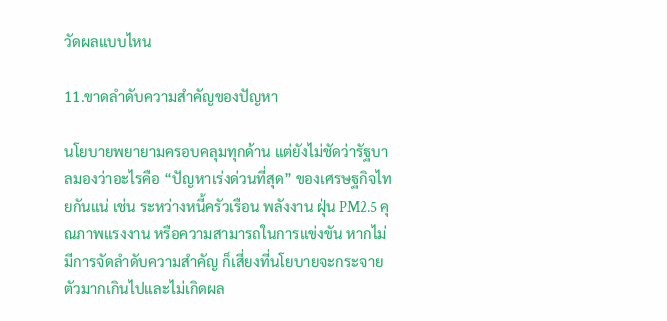วัดผลแบบไหน

11.ขาดลำดับความสำคัญของปัญหา

นโยบายพยายามครอบคลุมทุกด้าน แต่ยังไม่ชัดว่ารัฐบาลมองว่าอะไรคือ “ปัญหาเร่งด่วนที่สุด” ของเศรษฐกิจไทยกันแน่ เช่น ระหว่างหนี้ครัวเรือน พลังงาน ฝุ่น PM2.5 คุณภาพแรงงาน หรือความสามารถในการแข่งขัน หากไม่มีการจัดลำดับความสำคัญ ก็เสี่ยงที่นโยบายจะกระจายตัวมากเกินไปและไม่เกิดผล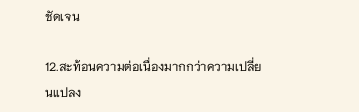ชัดเจน

12.สะท้อนความต่อเนื่องมากกว่าความเปลี่ยนแปลง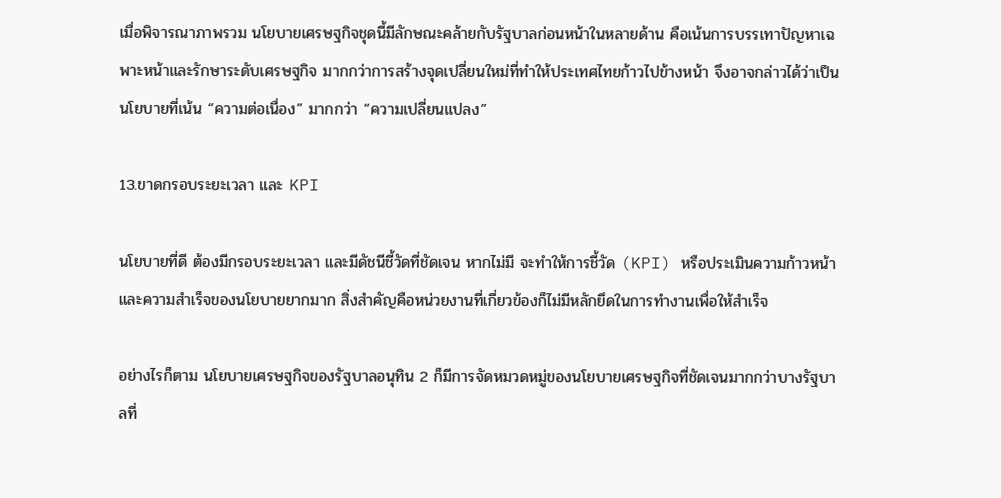เมื่อพิจารณาภาพรวม นโยบายเศรษฐกิจชุดนี้มีลักษณะคล้ายกับรัฐบาลก่อนหน้าในหลายด้าน คือเน้นการบรรเทาปัญหาเฉพาะหน้าและรักษาระดับเศรษฐกิจ มากกว่าการสร้างจุดเปลี่ยนใหม่ที่ทำให้ประเทศไทยก้าวไปข้างหน้า จึงอาจกล่าวได้ว่าเป็นนโยบายที่เน้น “ความต่อเนื่อง” มากกว่า “ความเปลี่ยนแปลง”

13.ขาดกรอบระยะเวลา และ KPI

นโยบายที่ดี ต้องมีกรอบระยะเวลา และมีดัชนีชี้วัดที่ชัดเจน หากไม่มี จะทำให้การชี้วัด (KPI) หรือประเมินความก้าวหน้า และความสำเร็จของนโยบายยากมาก สิ่งสำคัญคือหน่วยงานที่เกี่ยวข้องก็ไม่มีหลักยึดในการทำงานเพื่อให้สำเร็จ

อย่างไรก็ตาม นโยบายเศรษฐกิจของรัฐบาลอนุทิน 2 ก็มีการจัดหมวดหมู่ของนโยบายเศรษฐกิจที่ชัดเจนมากกว่าบางรัฐบาลที่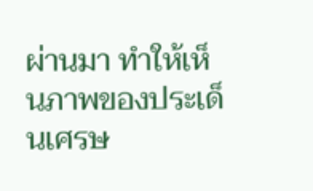ผ่านมา ทำให้เห็นภาพของประเด็นเศรษ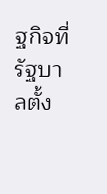ฐกิจที่รัฐบาลตั้ง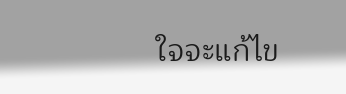ใจจะแก้ไข